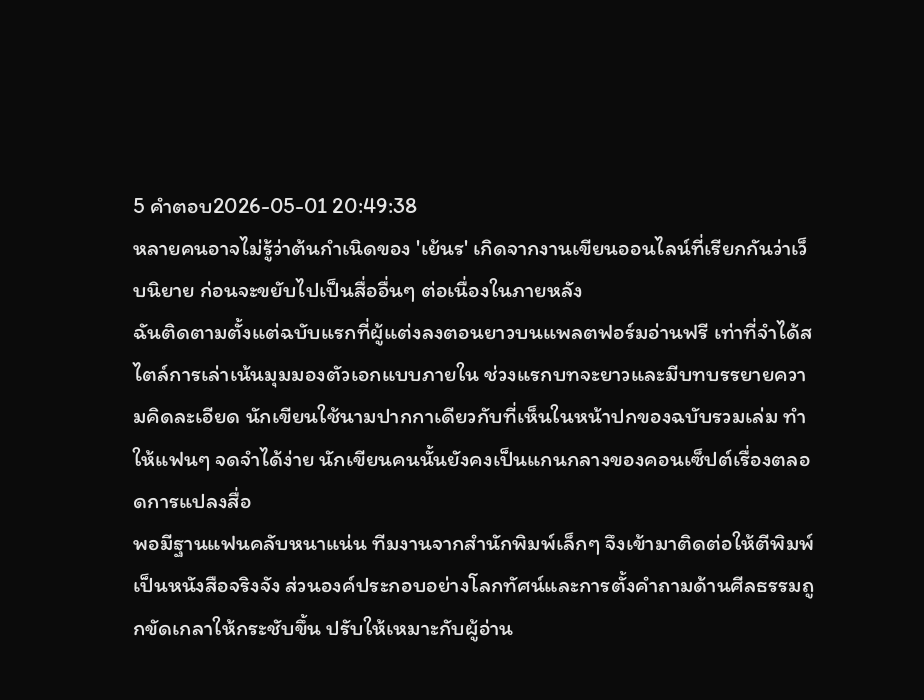5 คำตอบ2026-05-01 20:49:38
หลายคนอาจไม่รู้ว่าต้นกำเนิดของ 'เย้นร' เกิดจากงานเขียนออนไลน์ที่เรียกกันว่าเว็บนิยาย ก่อนจะขยับไปเป็นสื่ออื่นๆ ต่อเนื่องในภายหลัง
ฉันติดตามตั้งแต่ฉบับแรกที่ผู้แต่งลงตอนยาวบนแพลตฟอร์มอ่านฟรี เท่าที่จำได้สไตล์การเล่าเน้นมุมมองตัวเอกแบบภายใน ช่วงแรกบทจะยาวและมีบทบรรยายความคิดละเอียด นักเขียนใช้นามปากกาเดียวกับที่เห็นในหน้าปกของฉบับรวมเล่ม ทำให้แฟนๆ จดจำได้ง่าย นักเขียนคนนั้นยังคงเป็นแกนกลางของคอนเซ็ปต์เรื่องตลอดการแปลงสื่อ
พอมีฐานแฟนคลับหนาแน่น ทีมงานจากสำนักพิมพ์เล็กๆ จึงเข้ามาติดต่อให้ตีพิมพ์เป็นหนังสือจริงจัง ส่วนองค์ประกอบอย่างโลกทัศน์และการตั้งคำถามด้านศีลธรรมถูกขัดเกลาให้กระชับขึ้น ปรับให้เหมาะกับผู้อ่าน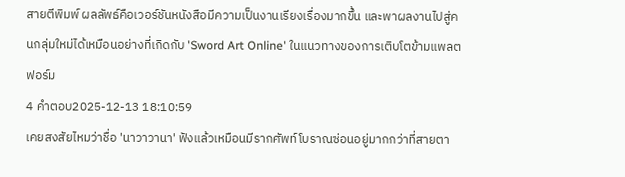สายตีพิมพ์ ผลลัพธ์คือเวอร์ชันหนังสือมีความเป็นงานเรียงเรื่องมากขึ้น และพาผลงานไปสู่คนกลุ่มใหม่ได้เหมือนอย่างที่เกิดกับ 'Sword Art Online' ในแนวทางของการเติบโตข้ามแพลตฟอร์ม
4 คำตอบ2025-12-13 18:10:59
เคยสงสัยไหมว่าชื่อ 'นาวาวานา' ฟังแล้วเหมือนมีรากศัพท์โบราณซ่อนอยู่มากกว่าที่สายตา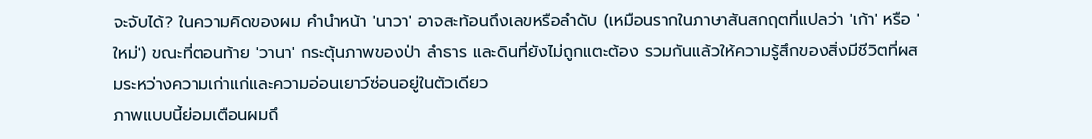จะจับได้? ในความคิดของผม คำนำหน้า 'นาวา' อาจสะท้อนถึงเลขหรือลำดับ (เหมือนรากในภาษาสันสกฤตที่แปลว่า 'เก้า' หรือ 'ใหม่') ขณะที่ตอนท้าย 'วานา' กระตุ้นภาพของป่า ลำธาร และดินที่ยังไม่ถูกแตะต้อง รวมกันแล้วให้ความรู้สึกของสิ่งมีชีวิตที่ผสมระหว่างความเก่าแก่และความอ่อนเยาว์ซ่อนอยู่ในตัวเดียว
ภาพแบบนี้ย่อมเตือนผมถึ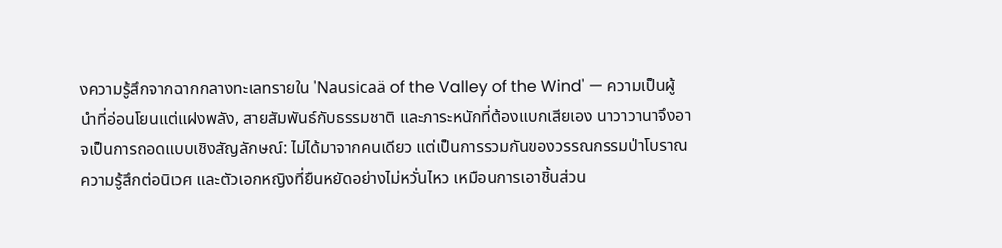งความรู้สึกจากฉากกลางทะเลทรายใน 'Nausicaä of the Valley of the Wind' — ความเป็นผู้นำที่อ่อนโยนแต่แฝงพลัง, สายสัมพันธ์กับธรรมชาติ และภาระหนักที่ต้องแบกเสียเอง นาวาวานาจึงอาจเป็นการถอดแบบเชิงสัญลักษณ์: ไม่ได้มาจากคนเดียว แต่เป็นการรวมกันของวรรณกรรมป่าโบราณ ความรู้สึกต่อนิเวศ และตัวเอกหญิงที่ยืนหยัดอย่างไม่หวั่นไหว เหมือนการเอาชิ้นส่วน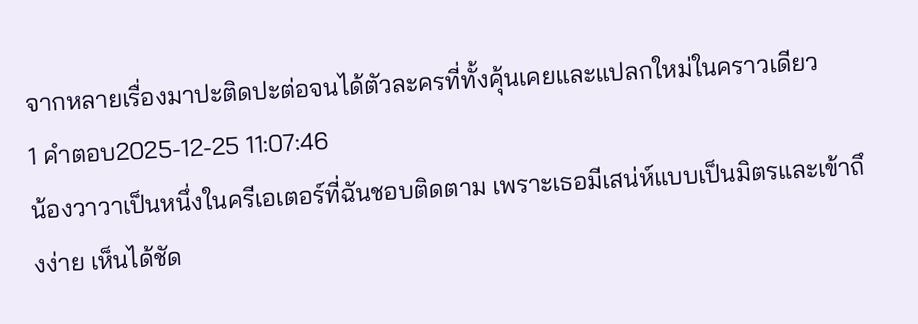จากหลายเรื่องมาปะติดปะต่อจนได้ตัวละครที่ทั้งคุ้นเคยและแปลกใหม่ในคราวเดียว
1 คำตอบ2025-12-25 11:07:46
น้องวาวาเป็นหนึ่งในครีเอเตอร์ที่ฉันชอบติดตาม เพราะเธอมีเสน่ห์แบบเป็นมิตรและเข้าถึงง่าย เห็นได้ชัด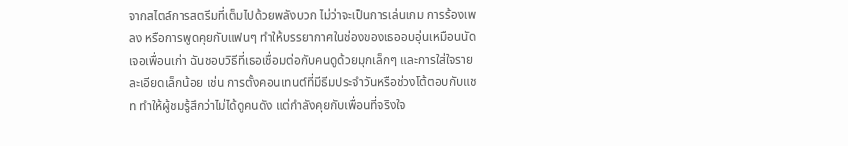จากสไตล์การสตรีมที่เต็มไปด้วยพลังบวก ไม่ว่าจะเป็นการเล่นเกม การร้องเพลง หรือการพูดคุยกับแฟนๆ ทำให้บรรยากาศในช่องของเธออบอุ่นเหมือนนัดเจอเพื่อนเก่า ฉันชอบวิธีที่เธอเชื่อมต่อกับคนดูด้วยมุกเล็กๆ และการใส่ใจรายละเอียดเล็กน้อย เช่น การตั้งคอนเทนต์ที่มีธีมประจำวันหรือช่วงโต้ตอบกับแชท ทำให้ผู้ชมรู้สึกว่าไม่ได้ดูคนดัง แต่กำลังคุยกับเพื่อนที่จริงใจ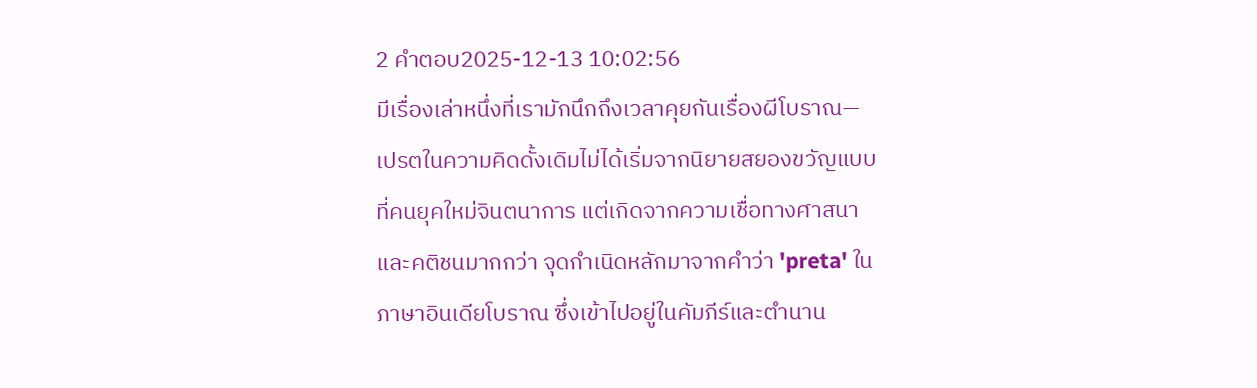2 คำตอบ2025-12-13 10:02:56
มีเรื่องเล่าหนึ่งที่เรามักนึกถึงเวลาคุยกันเรื่องผีโบราณ—เปรตในความคิดดั้งเดิมไม่ได้เริ่มจากนิยายสยองขวัญแบบที่คนยุคใหม่จินตนาการ แต่เกิดจากความเชื่อทางศาสนาและคติชนมากกว่า จุดกำเนิดหลักมาจากคำว่า 'preta' ในภาษาอินเดียโบราณ ซึ่งเข้าไปอยู่ในคัมภีร์และตำนาน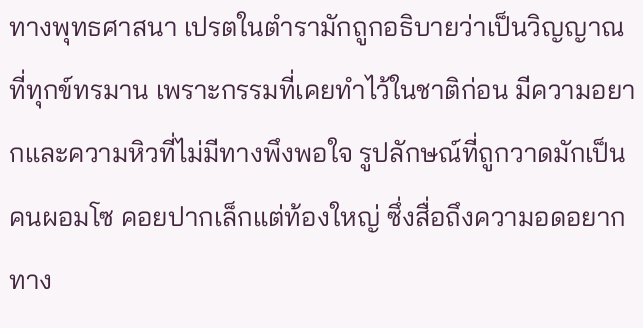ทางพุทธศาสนา เปรตในตำรามักถูกอธิบายว่าเป็นวิญญาณที่ทุกข์ทรมาน เพราะกรรมที่เคยทำไว้ในชาติก่อน มีความอยากและความหิวที่ไม่มีทางพึงพอใจ รูปลักษณ์ที่ถูกวาดมักเป็นคนผอมโซ คอยปากเล็กแต่ท้องใหญ่ ซึ่งสื่อถึงความอดอยากทาง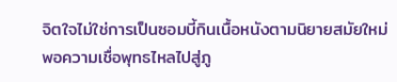จิตใจไม่ใช่การเป็นซอมบี้กินเนื้อหนังตามนิยายสมัยใหม่
พอความเชื่อพุทธไหลไปสู่ภู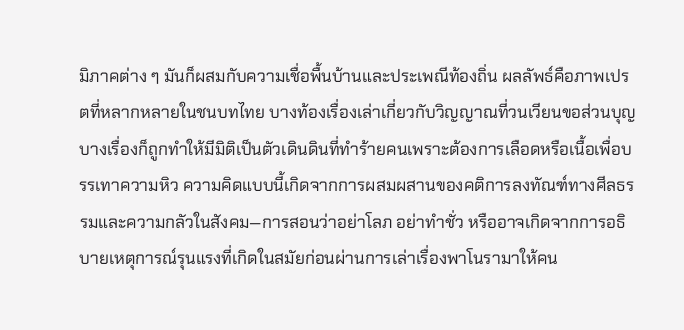มิภาคต่าง ๆ มันก็ผสมกับความเชื่อพื้นบ้านและประเพณีท้องถิ่น ผลลัพธ์คือภาพเปรตที่หลากหลายในชนบทไทย บางท้องเรื่องเล่าเกี่ยวกับวิญญาณที่วนเวียนขอส่วนบุญ บางเรื่องก็ถูกทำให้มีมิติเป็นตัวเดินดินที่ทำร้ายคนเพราะต้องการเลือดหรือเนื้อเพื่อบรรเทาความหิว ความคิดแบบนี้เกิดจากการผสมผสานของคติการลงทัณฑ์ทางศีลธรรมและความกลัวในสังคม—การสอนว่าอย่าโลภ อย่าทำชั่ว หรืออาจเกิดจากการอธิบายเหตุการณ์รุนแรงที่เกิดในสมัยก่อนผ่านการเล่าเรื่องพาโนรามาให้คน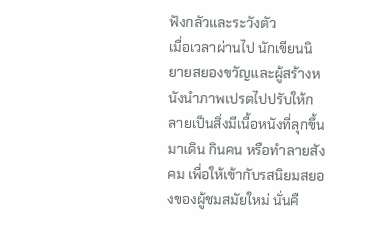ฟังกลัวและระวังตัว
เมื่อเวลาผ่านไป นักเขียนนิยายสยองขวัญและผู้สร้างหนังนำภาพเปรตไปปรับให้กลายเป็นสิ่งมีเนื้อหนังที่ลุกขึ้นมาเดิน กินคน หรือทำลายสังคม เพื่อให้เข้ากับรสนิยมสยองของผู้ชมสมัยใหม่ นั่นคื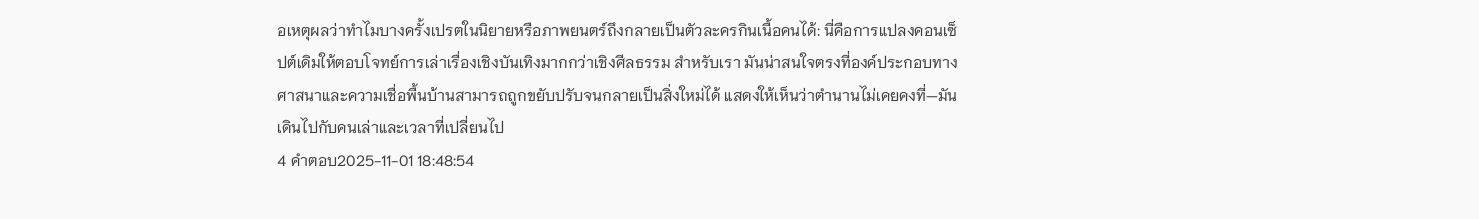อเหตุผลว่าทำไมบางครั้งเปรตในนิยายหรือภาพยนตร์ถึงกลายเป็นตัวละครกินเนื้อคนได้: นี่คือการแปลงคอนเซ็ปต์เดิมให้ตอบโจทย์การเล่าเรื่องเชิงบันเทิงมากกว่าเชิงศีลธรรม สำหรับเรา มันน่าสนใจตรงที่องค์ประกอบทางศาสนาและความเชื่อพื้นบ้านสามารถถูกขยับปรับจนกลายเป็นสิ่งใหม่ได้ แสดงให้เห็นว่าตำนานไม่เคยคงที่—มันเดินไปกับคนเล่าและเวลาที่เปลี่ยนไป
4 คำตอบ2025-11-01 18:48:54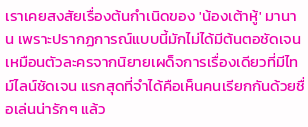เราเคยสงสัยเรื่องต้นกำเนิดของ 'น้องเต้าหู้' มานาน เพราะปรากฏการณ์แบบนี้มักไม่ได้มีต้นตอชัดเจนเหมือนตัวละครจากนิยายเผด็จการเรื่องเดียวที่มีไทม์ไลน์ชัดเจน แรกสุดที่จำได้คือเห็นคนเรียกกันด้วยชื่อเล่นน่ารักๆ แล้ว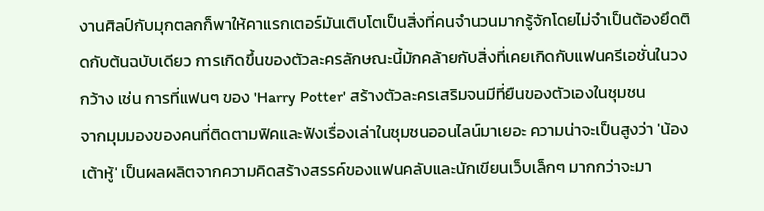งานศิลป์กับมุกตลกก็พาให้คาแรกเตอร์มันเติบโตเป็นสิ่งที่คนจำนวนมากรู้จักโดยไม่จำเป็นต้องยึดติดกับต้นฉบับเดียว การเกิดขึ้นของตัวละครลักษณะนี้มักคล้ายกับสิ่งที่เคยเกิดกับแฟนครีเอชั่นในวงกว้าง เช่น การที่แฟนๆ ของ 'Harry Potter' สร้างตัวละครเสริมจนมีที่ยืนของตัวเองในชุมชน
จากมุมมองของคนที่ติดตามฟิคและฟังเรื่องเล่าในชุมชนออนไลน์มาเยอะ ความน่าจะเป็นสูงว่า 'น้องเต้าหู้' เป็นผลผลิตจากความคิดสร้างสรรค์ของแฟนคลับและนักเขียนเว็บเล็กๆ มากกว่าจะมา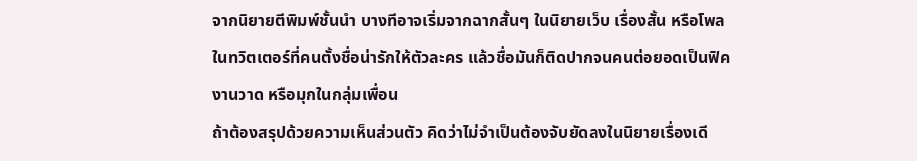จากนิยายตีพิมพ์ชั้นนำ บางทีอาจเริ่มจากฉากสั้นๆ ในนิยายเว็บ เรื่องสั้น หรือโพลในทวิตเตอร์ที่คนตั้งชื่อน่ารักให้ตัวละคร แล้วชื่อมันก็ติดปากจนคนต่อยอดเป็นฟิค งานวาด หรือมุกในกลุ่มเพื่อน
ถ้าต้องสรุปด้วยความเห็นส่วนตัว คิดว่าไม่จำเป็นต้องจับยัดลงในนิยายเรื่องเดี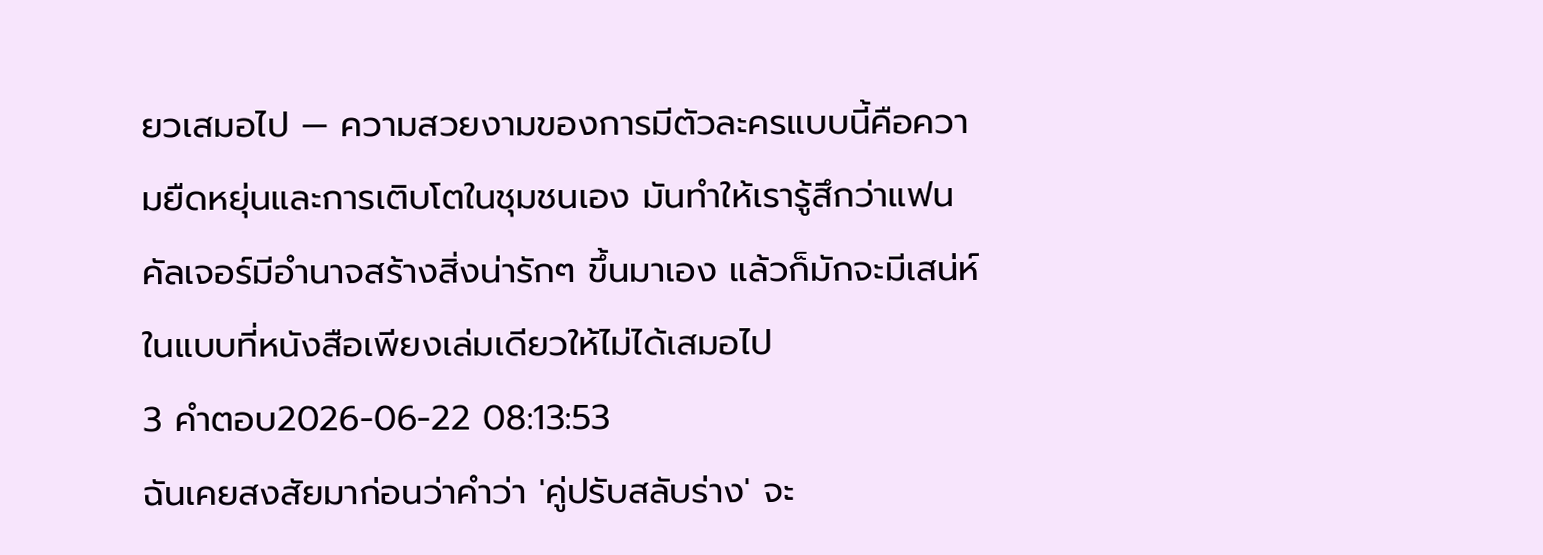ยวเสมอไป — ความสวยงามของการมีตัวละครแบบนี้คือความยืดหยุ่นและการเติบโตในชุมชนเอง มันทำให้เรารู้สึกว่าแฟนคัลเจอร์มีอำนาจสร้างสิ่งน่ารักๆ ขึ้นมาเอง แล้วก็มักจะมีเสน่ห์ในแบบที่หนังสือเพียงเล่มเดียวให้ไม่ได้เสมอไป
3 คำตอบ2026-06-22 08:13:53
ฉันเคยสงสัยมาก่อนว่าคำว่า 'คู่ปรับสลับร่าง' จะ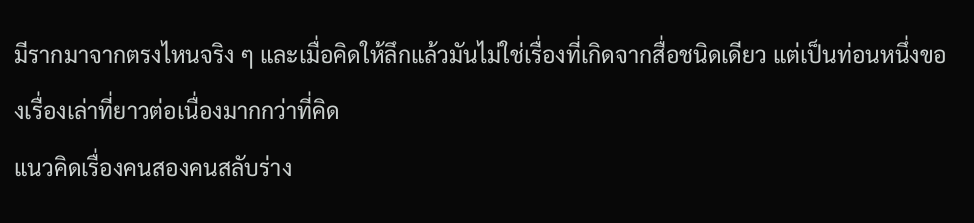มีรากมาจากตรงไหนจริง ๆ และเมื่อคิดให้ลึกแล้วมันไม่ใช่เรื่องที่เกิดจากสื่อชนิดเดียว แต่เป็นท่อนหนึ่งของเรื่องเล่าที่ยาวต่อเนื่องมากกว่าที่คิด
แนวคิดเรื่องคนสองคนสลับร่าง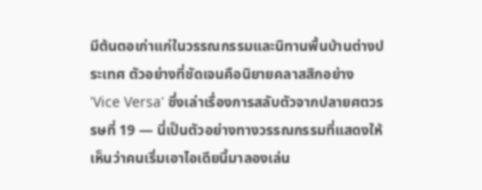มีต้นตอเก่าแก่ในวรรณกรรมและนิทานพื้นบ้านต่างประเทศ ตัวอย่างที่ชัดเจนคือนิยายคลาสสิกอย่าง 'Vice Versa' ซึ่งเล่าเรื่องการสลับตัวจากปลายศตวรรษที่ 19 — นี่เป็นตัวอย่างทางวรรณกรรมที่แสดงให้เห็นว่าคนเริ่มเอาไอเดียนี้มาลองเล่น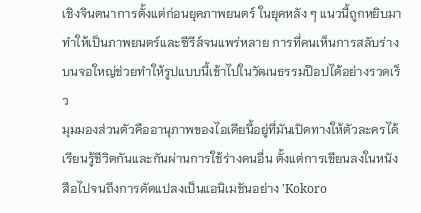เชิงจินตนาการตั้งแต่ก่อนยุคภาพยนตร์ ในยุคหลัง ๆ แนวนี้ถูกหยิบมาทำให้เป็นภาพยนตร์และซีรีส์จนแพร่หลาย การที่คนเห็นการสลับร่างบนจอใหญ่ช่วยทำให้รูปแบบนี้เข้าไปในวัฒนธรรมป๊อปได้อย่างรวดเร็ว
มุมมองส่วนตัวคืออานุภาพของไอเดียนี้อยู่ที่มันเปิดทางให้ตัวละครได้เรียนรู้ชีวิตกันและกันผ่านการใช้ร่างคนอื่น ตั้งแต่การเขียนลงในหนังสือไปจนถึงการดัดแปลงเป็นแอนิเมชันอย่าง 'Kokoro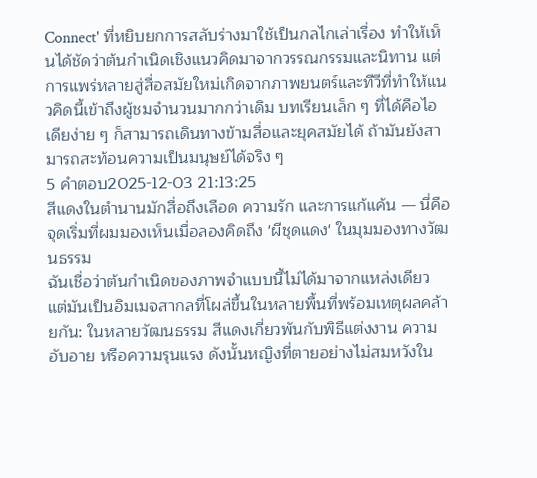Connect' ที่หยิบยกการสลับร่างมาใช้เป็นกลไกเล่าเรื่อง ทำให้เห็นได้ชัดว่าต้นกำเนิดเชิงแนวคิดมาจากวรรณกรรมและนิทาน แต่การแพร่หลายสู่สื่อสมัยใหม่เกิดจากภาพยนตร์และทีวีที่ทำให้แนวคิดนี้เข้าถึงผู้ชมจำนวนมากกว่าเดิม บทเรียนเล็ก ๆ ที่ได้คือไอเดียง่าย ๆ ก็สามารถเดินทางข้ามสื่อและยุคสมัยได้ ถ้ามันยังสามารถสะท้อนความเป็นมนุษย์ได้จริง ๆ
5 คำตอบ2025-12-03 21:13:25
สีแดงในตำนานมักสื่อถึงเลือด ความรัก และการแก้แค้น — นี่คือจุดเริ่มที่ผมมองเห็นเมื่อลองคิดถึง 'ผีชุดแดง' ในมุมมองทางวัฒนธรรม
ฉันเชื่อว่าต้นกำเนิดของภาพจำแบบนี้ไม่ได้มาจากแหล่งเดียว แต่มันเป็นอิมเมจสากลที่โผล่ขึ้นในหลายพื้นที่พร้อมเหตุผลคล้ายกัน: ในหลายวัฒนธรรม สีแดงเกี่ยวพันกับพิธีแต่งงาน ความอับอาย หรือความรุนแรง ดังนั้นหญิงที่ตายอย่างไม่สมหวังใน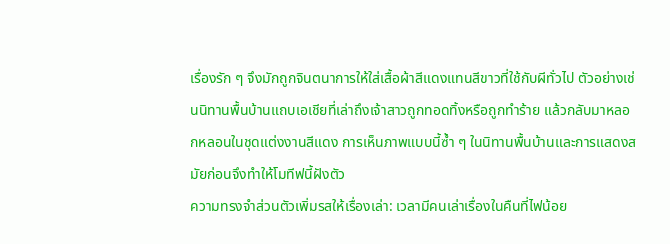เรื่องรัก ๆ จึงมักถูกจินตนาการให้ใส่เสื้อผ้าสีแดงแทนสีขาวที่ใช้กับผีทั่วไป ตัวอย่างเช่นนิทานพื้นบ้านแถบเอเชียที่เล่าถึงเจ้าสาวถูกทอดทิ้งหรือถูกทำร้าย แล้วกลับมาหลอกหลอนในชุดแต่งงานสีแดง การเห็นภาพแบบนี้ซ้ำ ๆ ในนิทานพื้นบ้านและการแสดงสมัยก่อนจึงทำให้โมทีฟนี้ฝังตัว
ความทรงจำส่วนตัวเพิ่มรสให้เรื่องเล่า: เวลามีคนเล่าเรื่องในคืนที่ไฟน้อย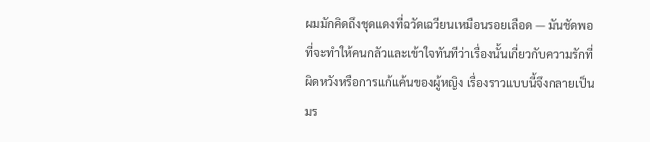ผมมักคิดถึงชุดแดงที่ฉวัดเฉวียนเหมือนรอยเลือด — มันชัดพอที่จะทำให้คนกลัวและเข้าใจทันทีว่าเรื่องนั้นเกี่ยวกับความรักที่ผิดหวังหรือการแก้แค้นของผู้หญิง เรื่องราวแบบนี้จึงกลายเป็นมร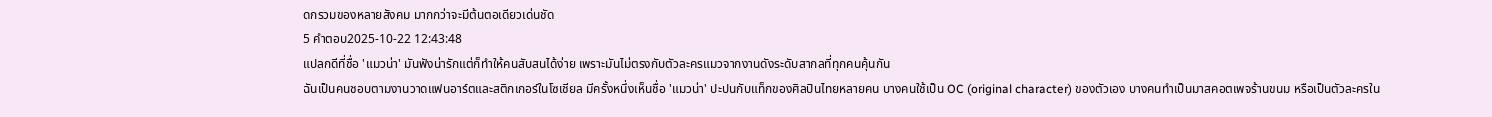ดกรวมของหลายสังคม มากกว่าจะมีต้นตอเดียวเด่นชัด
5 คำตอบ2025-10-22 12:43:48
แปลกดีที่ชื่อ 'แมวน่า' มันฟังน่ารักแต่ก็ทำให้คนสับสนได้ง่าย เพราะมันไม่ตรงกับตัวละครแมวจากงานดังระดับสากลที่ทุกคนคุ้นกัน
ฉันเป็นคนชอบตามงานวาดแฟนอาร์ตและสติกเกอร์ในโซเชียล มีครั้งหนึ่งเห็นชื่อ 'แมวน่า' ปะปนกับแท็กของศิลปินไทยหลายคน บางคนใช้เป็น OC (original character) ของตัวเอง บางคนทำเป็นมาสคอตเพจร้านขนม หรือเป็นตัวละครใน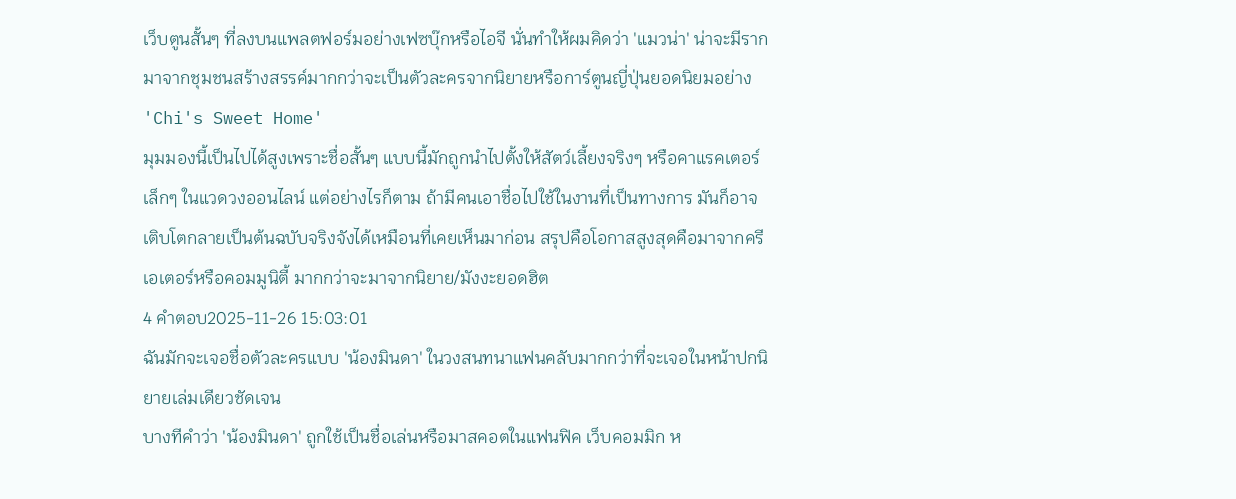เว็บตูนสั้นๆ ที่ลงบนแพลตฟอร์มอย่างเฟซบุ๊กหรือไอจี นั่นทำให้ผมคิดว่า 'แมวน่า' น่าจะมีรากมาจากชุมชนสร้างสรรค์มากกว่าจะเป็นตัวละครจากนิยายหรือการ์ตูนญี่ปุ่นยอดนิยมอย่าง 'Chi's Sweet Home'
มุมมองนี้เป็นไปได้สูงเพราะชื่อสั้นๆ แบบนี้มักถูกนำไปตั้งให้สัตว์เลี้ยงจริงๆ หรือคาแรคเตอร์เล็กๆ ในแวดวงออนไลน์ แต่อย่างไรก็ตาม ถ้ามีคนเอาชื่อไปใช้ในงานที่เป็นทางการ มันก็อาจเติบโตกลายเป็นต้นฉบับจริงจังได้เหมือนที่เคยเห็นมาก่อน สรุปคือโอกาสสูงสุดคือมาจากครีเอเตอร์หรือคอมมูนิตี้ มากกว่าจะมาจากนิยาย/มังงะยอดฮิต
4 คำตอบ2025-11-26 15:03:01
ฉันมักจะเจอชื่อตัวละครแบบ 'น้องมินดา' ในวงสนทนาแฟนคลับมากกว่าที่จะเจอในหน้าปกนิยายเล่มเดียวชัดเจน
บางทีคำว่า 'น้องมินดา' ถูกใช้เป็นชื่อเล่นหรือมาสคอตในแฟนฟิค เว็บคอมมิก ห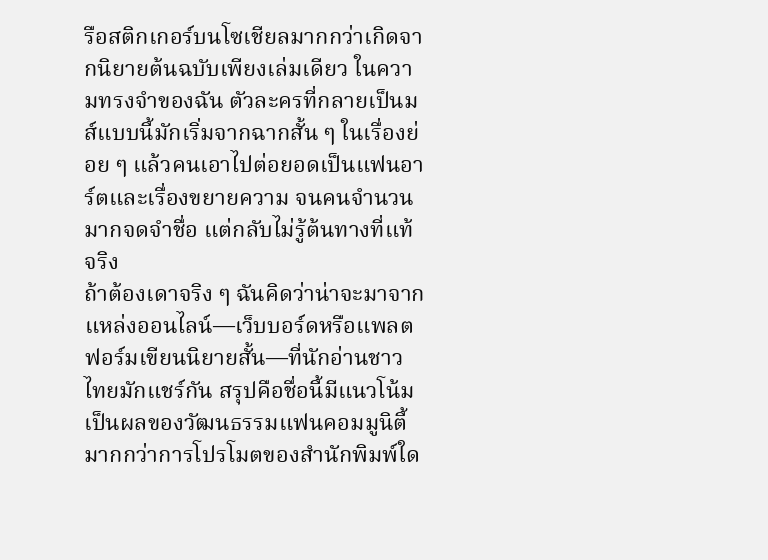รือสติกเกอร์บนโซเชียลมากกว่าเกิดจากนิยายต้นฉบับเพียงเล่มเดียว ในความทรงจำของฉัน ตัวละครที่กลายเป็นมส์แบบนี้มักเริ่มจากฉากสั้น ๆ ในเรื่องย่อย ๆ แล้วคนเอาไปต่อยอดเป็นแฟนอาร์ตและเรื่องขยายความ จนคนจำนวนมากจดจำชื่อ แต่กลับไม่รู้ต้นทางที่แท้จริง
ถ้าต้องเดาจริง ๆ ฉันคิดว่าน่าจะมาจากแหล่งออนไลน์—เว็บบอร์ดหรือแพลตฟอร์มเขียนนิยายสั้น—ที่นักอ่านชาวไทยมักแชร์กัน สรุปคือชื่อนี้มีแนวโน้มเป็นผลของวัฒนธรรมแฟนคอมมูนิตี้มากกว่าการโปรโมตของสำนักพิมพ์ใด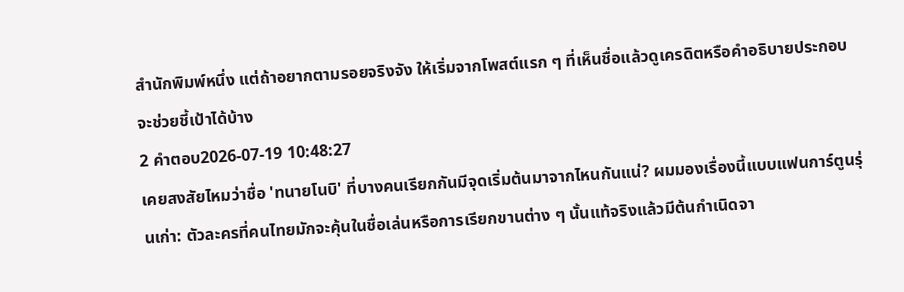สำนักพิมพ์หนึ่ง แต่ถ้าอยากตามรอยจริงจัง ให้เริ่มจากโพสต์แรก ๆ ที่เห็นชื่อแล้วดูเครดิตหรือคำอธิบายประกอบ จะช่วยชี้เป้าได้บ้าง
2 คำตอบ2026-07-19 10:48:27
เคยสงสัยไหมว่าชื่อ 'ทนายโนบิ' ที่บางคนเรียกกันมีจุดเริ่มต้นมาจากไหนกันแน่? ผมมองเรื่องนี้แบบแฟนการ์ตูนรุ่นเก่า: ตัวละครที่คนไทยมักจะคุ้นในชื่อเล่นหรือการเรียกขานต่าง ๆ นั้นแท้จริงแล้วมีต้นกำเนิดจา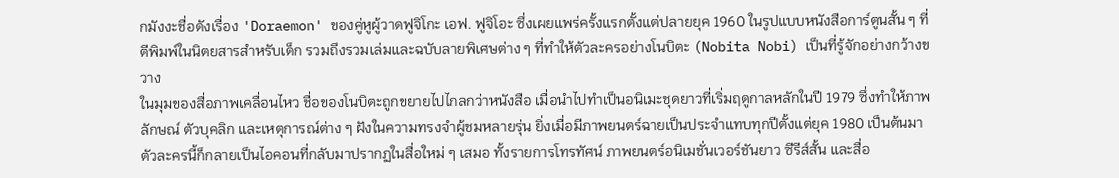กมังงะชื่อดังเรื่อง 'Doraemon' ของคู่หูผู้วาดฟูจิโกะ เอฟ. ฟูจิโอะ ซึ่งเผยแพร่ครั้งแรกตั้งแต่ปลายยุค 1960 ในรูปแบบหนังสือการ์ตูนสั้น ๆ ที่ตีพิมพ์ในนิตยสารสำหรับเด็ก รวมถึงรวมเล่มและฉบับลายพิเศษต่าง ๆ ที่ทำให้ตัวละครอย่างโนบิตะ (Nobita Nobi) เป็นที่รู้จักอย่างกว้างขวาง
ในมุมของสื่อภาพเคลื่อนไหว ชื่อของโนบิตะถูกขยายไปไกลกว่าหนังสือ เมื่อนำไปทำเป็นอนิเมะชุดยาวที่เริ่มฤดูกาลหลักในปี 1979 ซึ่งทำให้ภาพลักษณ์ ตัวบุคลิก และเหตุการณ์ต่าง ๆ ฝังในความทรงจำผู้ชมหลายรุ่น ยิ่งเมื่อมีภาพยนตร์ฉายเป็นประจำแทบทุกปีตั้งแต่ยุค 1980 เป็นต้นมา ตัวละครนี้ก็กลายเป็นไอคอนที่กลับมาปรากฏในสื่อใหม่ ๆ เสมอ ทั้งรายการโทรทัศน์ ภาพยนตร์อนิเมชั่นเวอร์ชันยาว ซีรีส์สั้น และสื่อ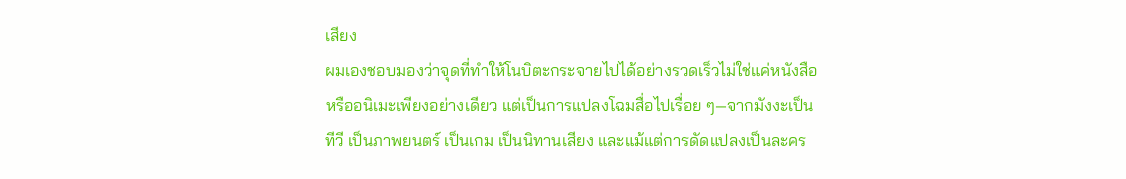เสียง
ผมเองชอบมองว่าจุดที่ทำให้โนบิตะกระจายไปได้อย่างรวดเร็วไม่ใช่แค่หนังสือหรืออนิเมะเพียงอย่างเดียว แต่เป็นการแปลงโฉมสื่อไปเรื่อย ๆ—จากมังงะเป็นทีวี เป็นภาพยนตร์ เป็นเกม เป็นนิทานเสียง และแม้แต่การดัดแปลงเป็นละคร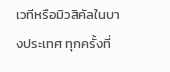เวทีหรือมิวสิคัลในบางประเทศ ทุกครั้งที่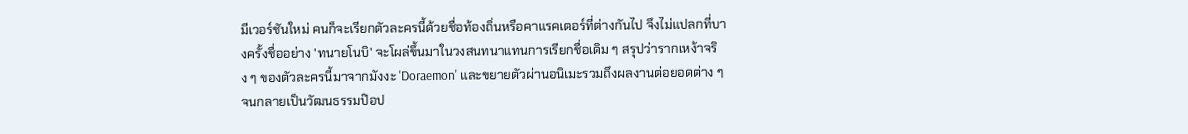มีเวอร์ชันใหม่ คนก็จะเรียกตัวละครนี้ด้วยชื่อท้องถิ่นหรือคาแรคเตอร์ที่ต่างกันไป จึงไม่แปลกที่บางครั้งชื่ออย่าง 'ทนายโนบิ' จะโผล่ขึ้นมาในวงสนทนาแทนการเรียกชื่อเดิม ๆ สรุปว่ารากเหง้าจริง ๆ ของตัวละครนี้มาจากมังงะ 'Doraemon' และขยายตัวผ่านอนิเมะรวมถึงผลงานต่อยอดต่าง ๆ จนกลายเป็นวัฒนธรรมป๊อป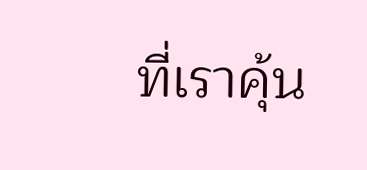ที่เราคุ้น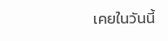เคยในวันนี้